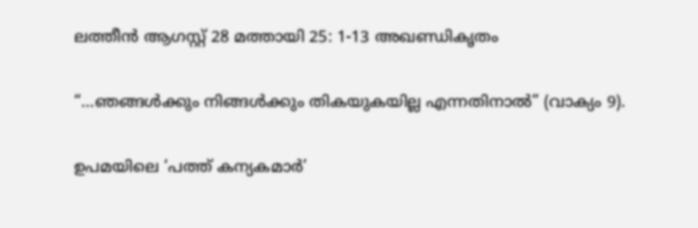ലത്തീൻ ആഗസ്റ്റ് 28 മത്തായി 25: 1-13 അഖണ്ഡികൃതം

“…ഞങ്ങൾക്കും നിങ്ങൾക്കും തികയുകയില്ല എന്നതിനാൽ” (വാക്യം 9).

ഉപമയിലെ ‘പത്ത് കന്യകമാർ’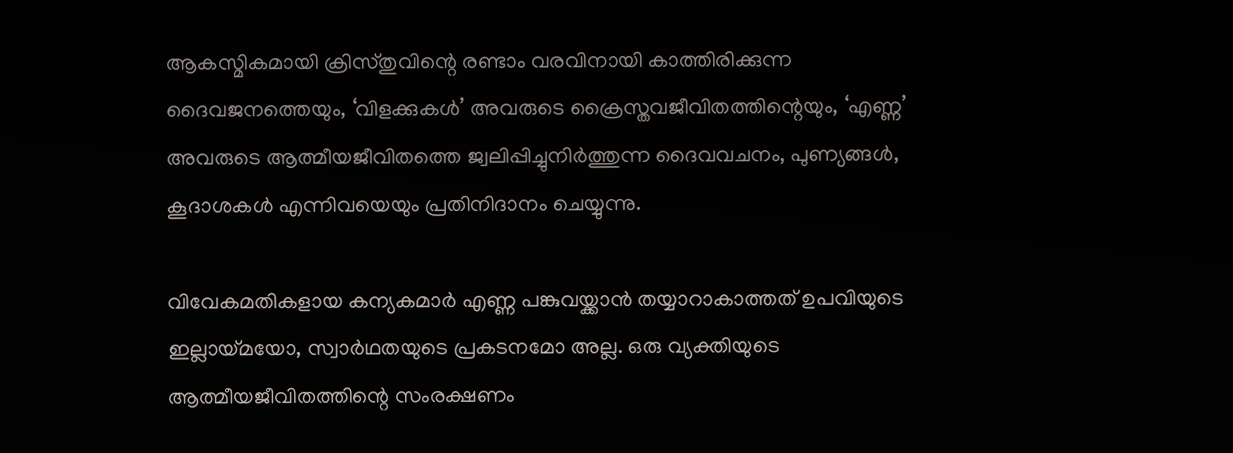ആകസ്മികമായി ക്രിസ്തുവിന്റെ രണ്ടാം വരവിനായി കാത്തിരിക്കുന്ന ദൈവജനത്തെയും, ‘വിളക്കുകൾ’ അവരുടെ ക്രൈസ്തവജീവിതത്തിന്റെയും, ‘എണ്ണ’ അവരുടെ ആത്മീയജീവിതത്തെ ജ്വലിപ്പിച്ചുനിർത്തുന്ന ദൈവവചനം, പുണ്യങ്ങൾ, കൂദാശകൾ എന്നിവയെയും പ്രതിനിദാനം ചെയ്യുന്നു.

വിവേകമതികളായ കന്യകമാർ എണ്ണ പങ്കുവയ്ക്കാൻ തയ്യാറാകാത്തത് ഉപവിയുടെ ഇല്ലായ്മയോ, സ്വാർഥതയുടെ പ്രകടനമോ അല്ല. ഒരു വ്യക്തിയുടെ ആത്മീയജീവിതത്തിന്റെ സംരക്ഷണം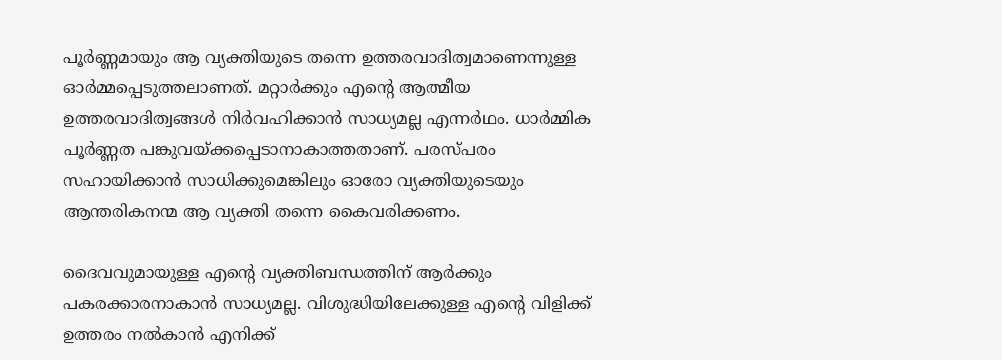പൂർണ്ണമായും ആ വ്യക്തിയുടെ തന്നെ ഉത്തരവാദിത്വമാണെന്നുള്ള ഓർമ്മപ്പെടുത്തലാണത്. മറ്റാർക്കും എന്റെ ആത്മീയ ഉത്തരവാദിത്വങ്ങൾ നിർവഹിക്കാൻ സാധ്യമല്ല എന്നർഥം. ധാർമ്മിക പൂർണ്ണത പങ്കുവയ്ക്കപ്പെടാനാകാത്തതാണ്. പരസ്‌പരം സഹായിക്കാൻ സാധിക്കുമെങ്കിലും ഓരോ വ്യക്തിയുടെയും ആന്തരികനന്മ ആ വ്യക്തി തന്നെ കൈവരിക്കണം.

ദൈവവുമായുള്ള എന്റെ വ്യക്തിബന്ധത്തിന് ആർക്കും പകരക്കാരനാകാൻ സാധ്യമല്ല. വിശുദ്ധിയിലേക്കുള്ള എന്റെ വിളിക്ക് ഉത്തരം നല്‍കാന്‍ എനിക്ക്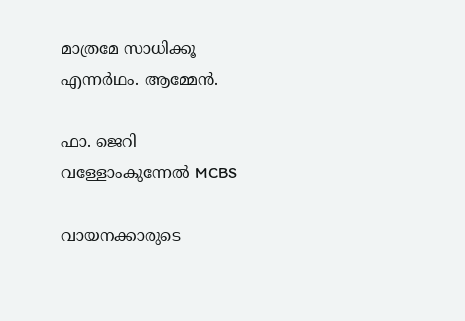മാത്രമേ സാധിക്കൂ എന്നർഥം. ആമ്മേൻ.

ഫാ. ജെറി വള്ളോംകുന്നേൽ MCBS

വായനക്കാരുടെ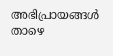അഭിപ്രായങ്ങൾ താഴെ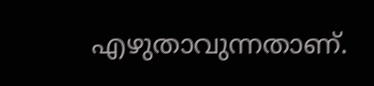എഴുതാവുന്നതാണ്.